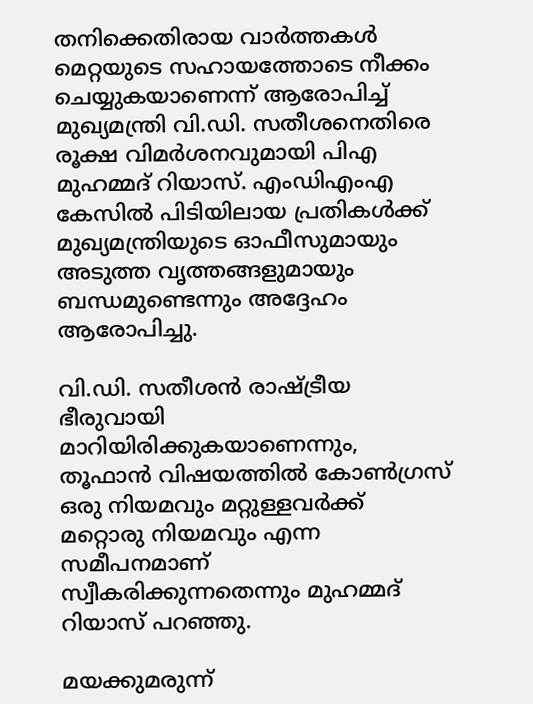തനിക്കെതിരായ വാർത്തകൾ മെറ്റയുടെ സഹായത്തോടെ നീക്കം ചെയ്യുകയാണെന്ന് ആരോപിച്ച് മുഖ്യമന്ത്രി വി.ഡി. സതീശനെതിരെ രൂക്ഷ വിമർശനവുമായി പിഎ മുഹമ്മദ് റിയാസ്. എംഡിഎംഎ കേസിൽ പിടിയിലായ പ്രതികൾക്ക് മുഖ്യമന്ത്രിയുടെ ഓഫീസുമായും അടുത്ത വൃത്തങ്ങളുമായും ബന്ധമുണ്ടെന്നും അദ്ദേഹം ആരോപിച്ചു.

വി.ഡി. സതീശൻ രാഷ്ട്രീയ ഭീരുവായി മാറിയിരിക്കുകയാണെന്നും, തൂഫാൻ വിഷയത്തിൽ കോൺഗ്രസ് ഒരു നിയമവും മറ്റുള്ളവർക്ക് മറ്റൊരു നിയമവും എന്ന സമീപനമാണ് സ്വീകരിക്കുന്നതെന്നും മുഹമ്മദ് റിയാസ് പറഞ്ഞു.

മയക്കുമരുന്ന്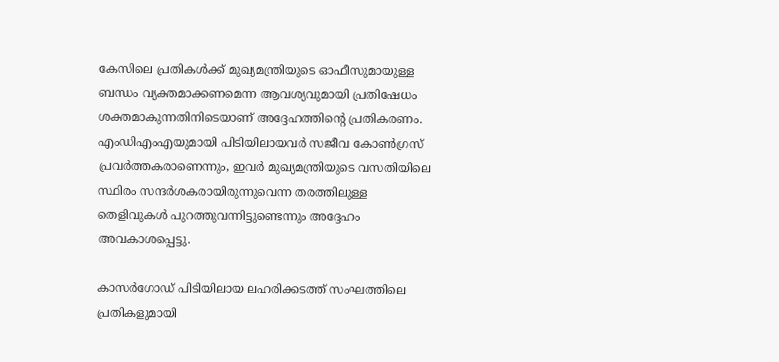കേസിലെ പ്രതികൾക്ക് മുഖ്യമന്ത്രിയുടെ ഓഫീസുമായുള്ള ബന്ധം വ്യക്തമാക്കണമെന്ന ആവശ്യവുമായി പ്രതിഷേധം ശക്തമാകുന്നതിനിടെയാണ് അദ്ദേഹത്തിന്റെ പ്രതികരണം. എംഡിഎംഎയുമായി പിടിയിലായവർ സജീവ കോൺഗ്രസ് പ്രവർത്തകരാണെന്നും, ഇവർ മുഖ്യമന്ത്രിയുടെ വസതിയിലെ സ്ഥിരം സന്ദർശകരായിരുന്നുവെന്ന തരത്തിലുള്ള തെളിവുകൾ പുറത്തുവന്നിട്ടുണ്ടെന്നും അദ്ദേഹം അവകാശപ്പെട്ടു.

കാസർഗോഡ് പിടിയിലായ ലഹരിക്കടത്ത് സംഘത്തിലെ പ്രതികളുമായി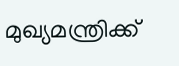മുഖ്യമന്ത്രിക്ക്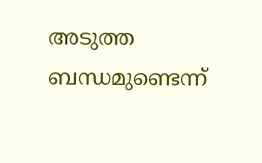അടുത്ത ബന്ധമുണ്ടെന്ന്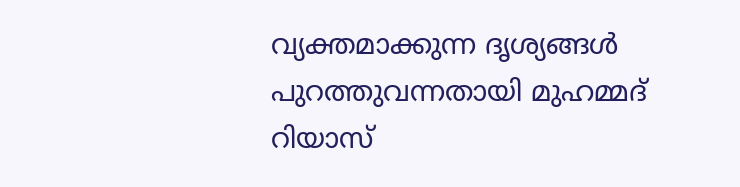വ്യക്തമാക്കുന്ന ദൃശ്യങ്ങൾ പുറത്തുവന്നതായി മുഹമ്മദ് റിയാസ്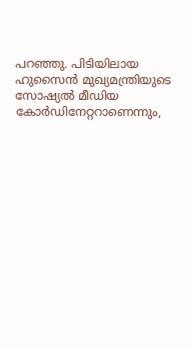പറഞ്ഞു. പിടിയിലായ ഹുസൈൻ മുഖ്യമന്ത്രിയുടെ സോഷ്യൽ മീഡിയ കോർഡിനേറ്ററാണെന്നും,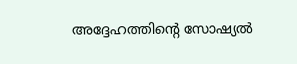അദ്ദേഹത്തിന്റെ സോഷ്യൽ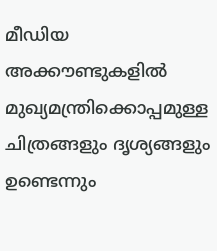മീഡിയ അക്കൗണ്ടുകളിൽ മുഖ്യമന്ത്രിക്കൊപ്പമുള്ള ചിത്രങ്ങളും ദൃശ്യങ്ങളും ഉണ്ടെന്നും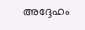അദ്ദേഹം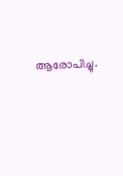ആരോപിച്ചു.